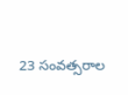23 సంవత్సరాల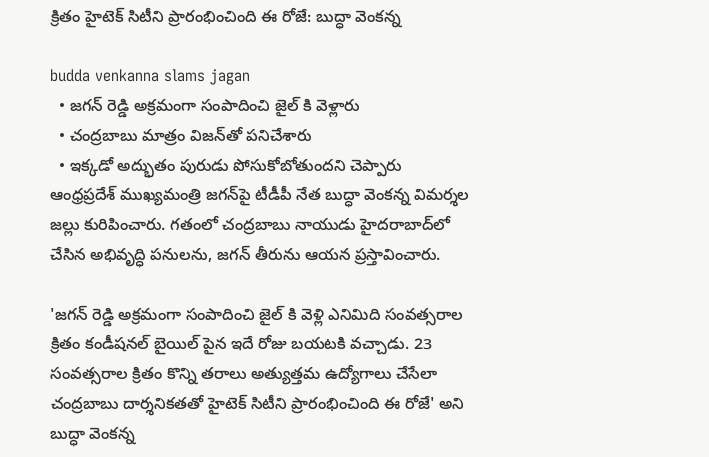క్రితం హైటెక్ సిటీని ప్రారంభించింది ఈ రోజే: బుద్ధా వెంక‌న్న‌

budda venkanna slams jagan
  • జగన్ రెడ్డి అక్రమంగా సంపాదించి జైల్ కి వెళ్లారు
  • చంద్ర‌బాబు మాత్రం విజ‌న్‌తో ప‌నిచేశారు
  • ఇక్కడో అద్భుతం పురుడు పోసుకోబోతుందని చెప్పారు
ఆంధ్ర‌ప్ర‌దేశ్ ముఖ్య‌మంత్రి జ‌గ‌న్‌పై టీడీపీ నేత బుద్ధా వెంక‌న్న విమ‌ర్శ‌ల జ‌ల్లు కురిపించారు. గ‌తంలో చంద్ర‌బాబు నాయుడు హైద‌రాబాద్‌లో చేసిన అభివృద్ధి ప‌నుల‌ను, జ‌గ‌న్ తీరును ఆయ‌న ప్ర‌స్తావించారు.

'జగన్ రెడ్డి అక్రమంగా సంపాదించి జైల్ కి వెళ్లి ఎనిమిది సంవత్సరాల క్రితం కండీష‌నల్ బైయిల్ పైన ఇదే రోజు బయటకి వచ్చాడు. 23 సంవత్సరాల క్రితం కొన్ని తరాలు అత్యుత్తమ ఉద్యోగాలు చేసేలా చంద్రబాబు దార్శనికతతో హైటెక్ సిటీని ప్రారంభించింది ఈ రోజే' అని బుద్ధా వెంక‌న్న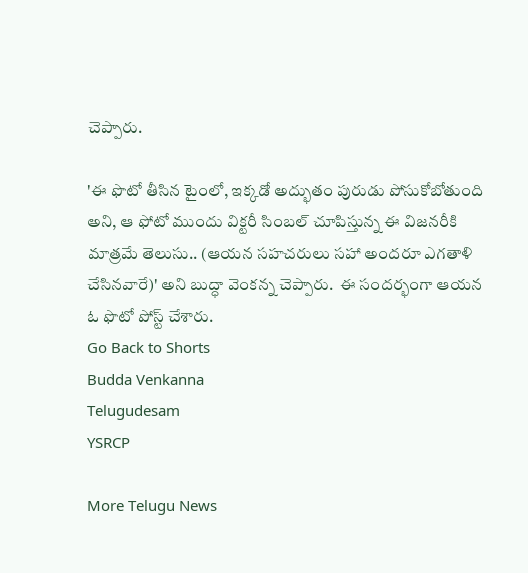చెప్పారు.

'ఈ ఫొటో తీసిన టైంలో, ఇక్కడో అద్భుతం పురుడు పోసుకోబోతుంది అని, ఆ ఫోటో ముందు విక్టరీ సింబల్ చూపిస్తున్న ఈ విజనరీకి మాత్రమే తెలుసు.. (ఆయన సహచరులు సహా అందరూ ఎగతాళి చేసినవారే)' అని బుద్ధా వెంక‌న్న చెప్పారు.  ఈ సంద‌ర్భంగా ఆయ‌న ఓ ఫొటో పోస్ట్ చేశారు.
Go Back to Shorts
Budda Venkanna
Telugudesam
YSRCP

More Telugu News